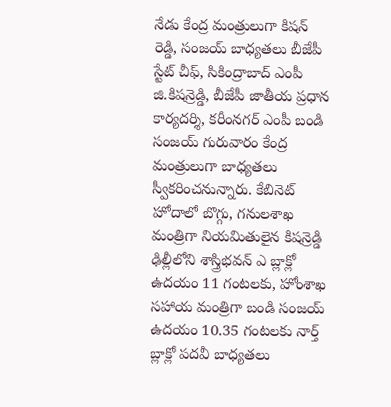నేడు కేంద్ర మంత్రులుగా కిషన్ రెడ్డి, సంజయ్ బాధ్యతలు బీజేపీ స్టేట్ చీఫ్, సికింద్రాబాద్ ఎంపీ జి.కిషన్రెడ్డి, బీజేపీ జాతీయ ప్రధాన కార్యదర్శి, కరీంనగర్ ఎంపీ బండి సంజయ్ గురువారం కేంద్ర మంత్రులుగా బాధ్యతలు స్వీకరించనున్నారు. కేబినెట్ హోదాలో బొగ్గు, గనులశాఖ మంత్రిగా నియమితులైన కిషన్రెడ్డి ఢిల్లీలోని శాస్త్రిభవన్ ఎ బ్లాక్లో ఉదయం 11 గంటలకు, హోంశాఖ సహాయ మంత్రిగా బండి సంజయ్ ఉదయం 10.35 గంటలకు నార్త్ బ్లాక్లో పదవీ బాధ్యతలు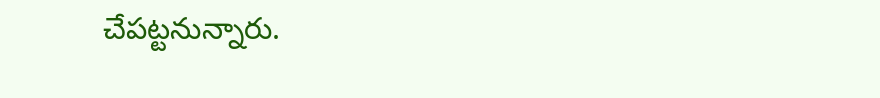చేపట్టనున్నారు.